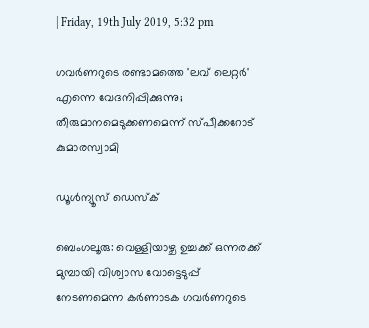| Friday, 19th July 2019, 5:32 pm

ഗവര്‍ണറുടെ രണ്ടാമത്തെ 'ലവ് ലെറ്റര്‍' എന്നെ വേദനിപ്പിക്കുന്നു; തീരുമാനമെടുക്കണമെന്ന് സ്പീക്കറോട് കുമാരസ്വാമി

ഡൂള്‍ന്യൂസ് ഡെസ്‌ക്

ബെംഗലൂരു: വെള്ളിയാഴ്ച ഉച്ചക്ക് ഒന്നരക്ക് മുമ്പായി വിശ്വാസ വോട്ടെടുപ്പ് നേടണമെന്ന കര്‍ണാടക ഗവര്‍ണറുടെ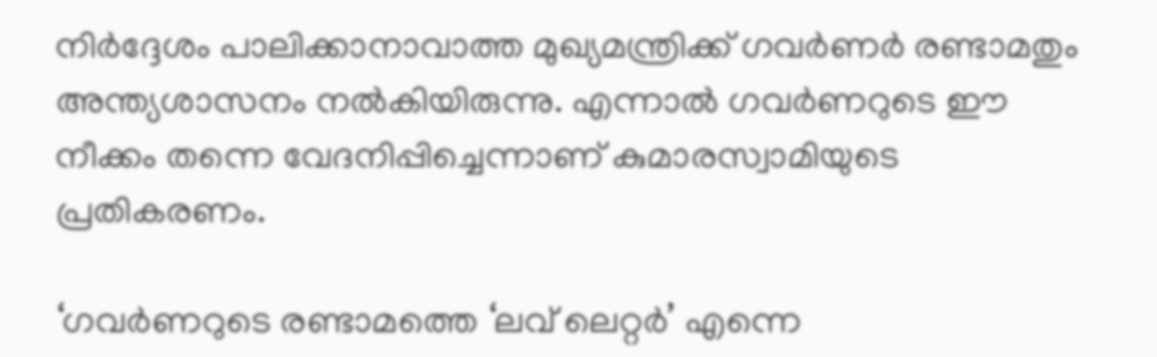നിര്‍ദ്ദേശം പാലിക്കാനാവാത്ത മുഖ്യമന്ത്രിക്ക് ഗവര്‍ണര്‍ രണ്ടാമതും അന്ത്യശാസനം നല്‍കിയിരുന്നു. എന്നാല്‍ ഗവര്‍ണറുടെ ഈ നീക്കം തന്നെ വേദനിപ്പിച്ചെന്നാണ് കുമാരസ്വാമിയുടെ പ്രതികരണം.

‘ഗവര്‍ണറുടെ രണ്ടാമത്തെ ‘ലവ് ലെറ്റര്‍’ എന്നെ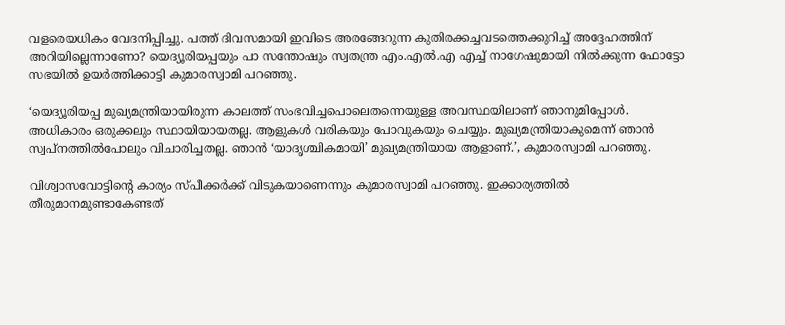വളരെയധികം വേദനിപ്പിച്ചു. പത്ത് ദിവസമായി ഇവിടെ അരങ്ങേറുന്ന കുതിരക്കച്ചവടത്തെക്കുറിച്ച് അദ്ദേഹത്തിന് അറിയില്ലെന്നാണോ? യെദ്യൂരിയപ്പയും പാ സന്തോഷും സ്വതന്ത്ര എം.എല്‍.എ എച്ച് നാഗേഷുമായി നില്‍ക്കുന്ന ഫോട്ടോ സഭയില്‍ ഉയര്‍ത്തിക്കാട്ടി കുമാരസ്വാമി പറഞ്ഞു.

‘യെദ്യൂരിയപ്പ മുഖ്യമന്ത്രിയായിരുന്ന കാലത്ത് സംഭവിച്ചപൊലെതന്നെയുള്ള അവസ്ഥയിലാണ് ഞാനുമിപ്പോള്‍. അധികാരം ഒരുക്കലും സ്ഥായിയായതല്ല. ആളുകള്‍ വരികയും പോവുകയും ചെയ്യും. മുഖ്യമന്ത്രിയാകുമെന്ന് ഞാന്‍ സ്വപ്‌നത്തില്‍പോലും വിചാരിച്ചതല്ല. ഞാന്‍ ‘യാദൃശ്ചികമായി’ മുഖ്യമന്ത്രിയായ ആളാണ്.’, കുമാരസ്വാമി പറഞ്ഞു.

വിശ്വാസവോട്ടിന്റെ കാര്യം സ്പീക്കര്‍ക്ക് വിടുകയാണെന്നും കുമാരസ്വാമി പറഞ്ഞു. ഇക്കാര്യത്തില്‍ തീരുമാനമുണ്ടാകേണ്ടത്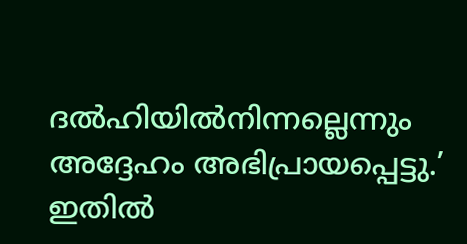ദല്‍ഹിയില്‍നിന്നല്ലെന്നും അദ്ദേഹം അഭിപ്രായപ്പെട്ടു.’ ഇതില്‍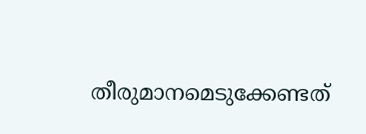തീരുമാനമെടുക്കേണ്ടത്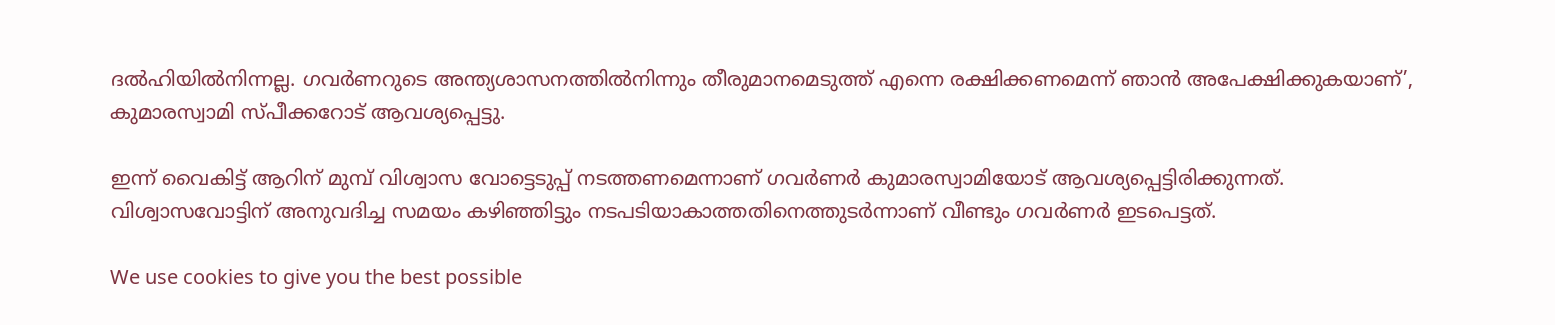ദല്‍ഹിയില്‍നിന്നല്ല. ഗവര്‍ണറുടെ അന്ത്യശാസനത്തില്‍നിന്നും തീരുമാനമെടുത്ത് എന്നെ രക്ഷിക്കണമെന്ന് ഞാന്‍ അപേക്ഷിക്കുകയാണ്’, കുമാരസ്വാമി സ്പീക്കറോട് ആവശ്യപ്പെട്ടു.

ഇന്ന് വൈകിട്ട് ആറിന് മുമ്പ് വിശ്വാസ വോട്ടെടുപ്പ് നടത്തണമെന്നാണ് ഗവര്‍ണര്‍ കുമാരസ്വാമിയോട് ആവശ്യപ്പെട്ടിരിക്കുന്നത്. വിശ്വാസവോട്ടിന് അനുവദിച്ച സമയം കഴിഞ്ഞിട്ടും നടപടിയാകാത്തതിനെത്തുടര്‍ന്നാണ് വീണ്ടും ഗവര്‍ണര്‍ ഇടപെട്ടത്.

We use cookies to give you the best possible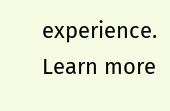experience. Learn more